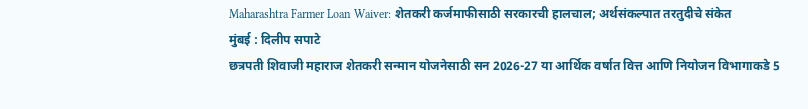Maharashtra Farmer Loan Waiver: शेतकरी कर्जमाफीसाठी सरकारची हालचाल; अर्थसंकल्पात तरतुदीचे संकेत
मुंबई : दिलीप सपाटे
छत्रपती शिवाजी महाराज शेतकरी सन्मान योजनेसाठी सन 2026-27 या आर्थिक वर्षात वित्त आणि नियोजन विभागाकडे 5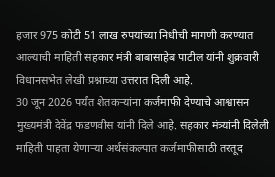हजार 975 कोटी 51 लाख रुपयांच्या निधीची मागणी करण्यात आल्याची माहिती सहकार मंत्री बाबासाहेब पाटील यांनी शुक्रवारी विधानसभेत लेखी प्रश्नाच्या उत्तरात दिली आहे.
30 जून 2026 पर्यंत शेतकऱ्यांना कर्जमाफी देण्याचे आश्वासन मुख्यमंत्री देवेंद्र फडणवीस यांनी दिले आहे. सहकार मंत्र्यांनी दिलेली माहिती पाहता येणाऱ्या अर्थसंकल्पात कर्जमाफीसाठी तरतूद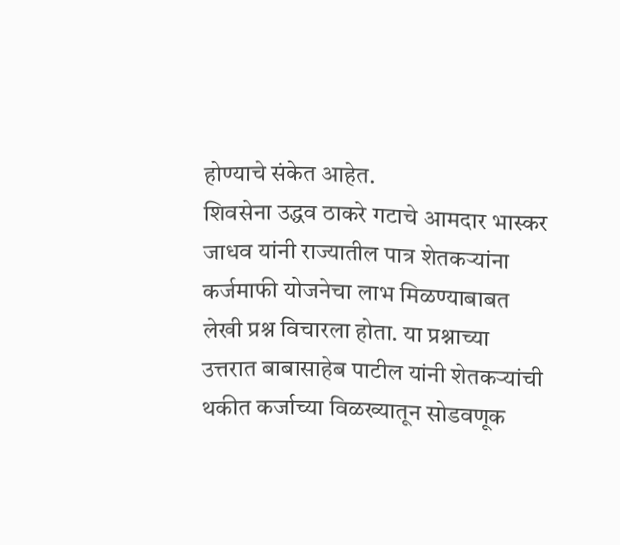होण्याचे संकेत आहेत.
शिवसेना उद्धव ठाकरे गटाचे आमदार भास्कर जाधव यांनी राज्यातील पात्र शेतकऱ्यांना कर्जमाफी योजनेचा लाभ मिळण्याबाबत लेखी प्रश्न विचारला होता. या प्रश्नाच्या उत्तरात बाबासाहेब पाटील यांनी शेतकऱ्यांची थकीत कर्जाच्या विळख्यातून सोडवणूक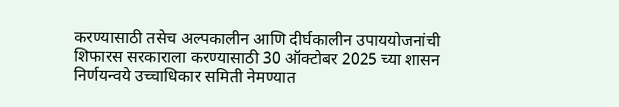करण्यासाठी तसेच अल्पकालीन आणि दीर्घकालीन उपाययोजनांची शिफारस सरकाराला करण्यासाठी 30 ऑक्टोबर 2025 च्या शासन निर्णयन्वये उच्चाधिकार समिती नेमण्यात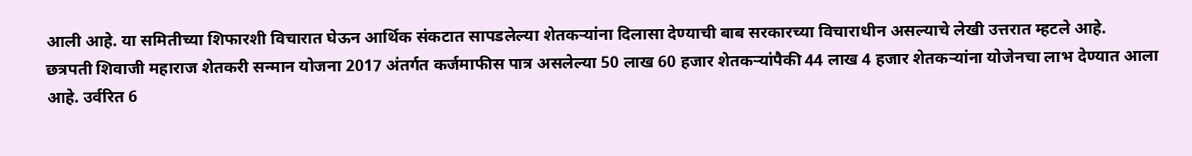आली आहे. या समितीच्या शिफारशी विचारात घेऊन आर्थिक संकटात सापडलेल्या शेतकऱ्यांना दिलासा देण्याची बाब सरकारच्या विचाराधीन असल्याचे लेखी उत्तरात म्हटले आहे.
छत्रपती शिवाजी महाराज शेतकरी सन्मान योजना 2017 अंतर्गत कर्जमाफीस पात्र असलेल्या 50 लाख 60 हजार शेतकऱ्यांपैकी 44 लाख 4 हजार शेतकऱ्यांना योजेनचा लाभ देण्यात आला आहे. उर्वरित 6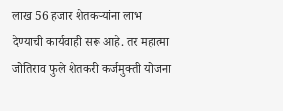लाख 56 हजार शेतकऱ्यांना लाभ देण्याची कार्यवाही सरू आहे. तर महात्मा जोतिराव फुले शेतकरी कर्जमुक्ती योजना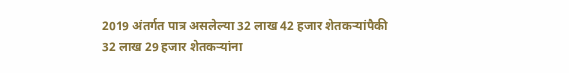2019 अंतर्गत पात्र असलेल्या 32 लाख 42 हजार शेतकऱ्यांपैकी 32 लाख 29 हजार शेतकऱ्यांना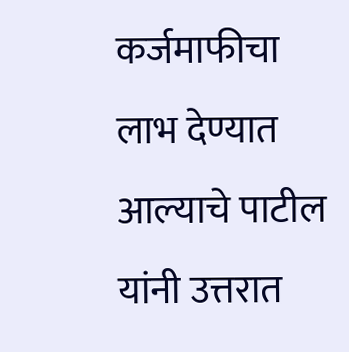कर्जमाफीचा लाभ देण्यात आल्याचे पाटील यांनी उत्तरात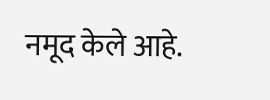नमूद केले आहे.